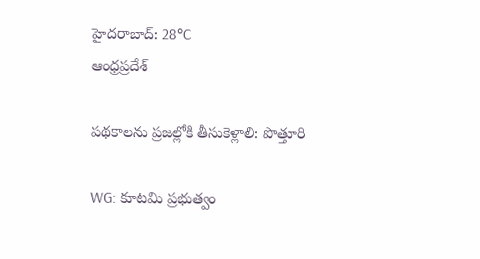హైదరాబాద్: 28°C
ఆంధ్రప్రదేశ్

పథకాలను ప్రజల్లోకి తీసుకెళ్లాలి: పొత్తూరి

WG: కూటమి ప్రభుత్వం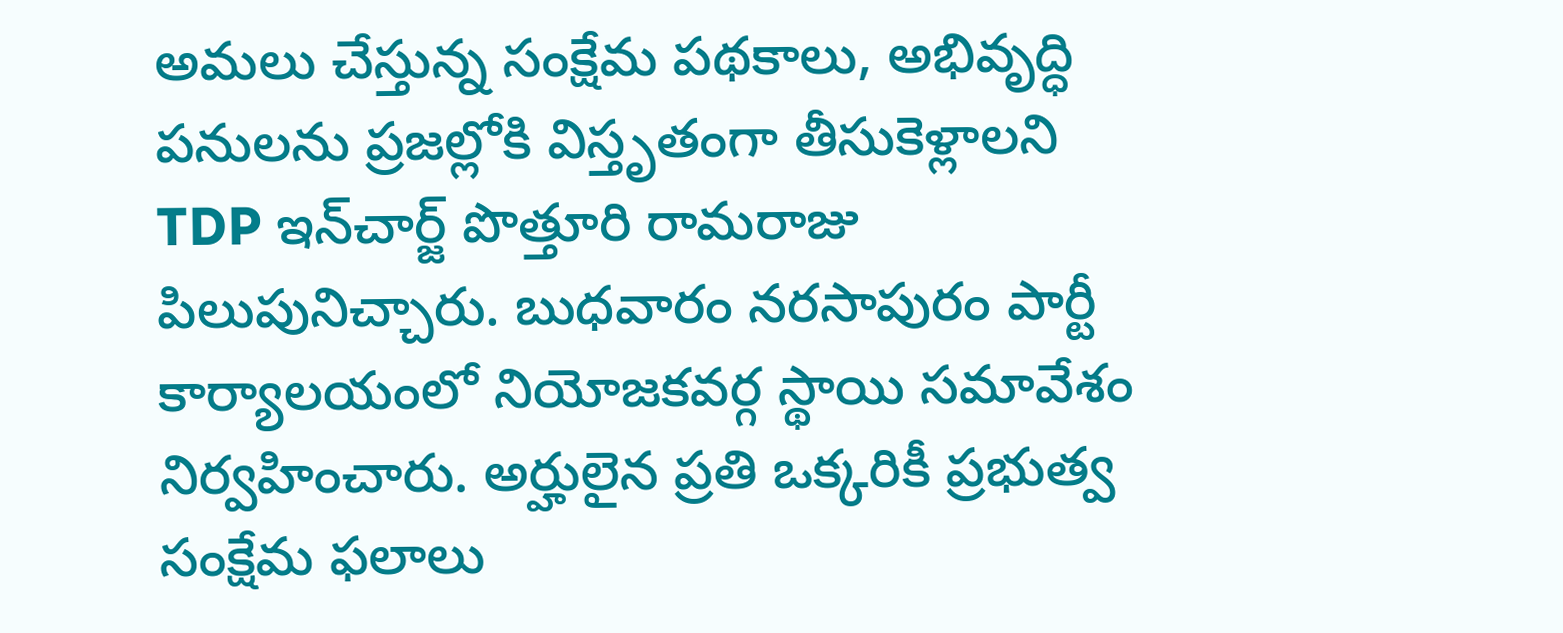అమలు చేస్తున్న సంక్షేమ పథకాలు, అభివృద్ధి పనులను ప్రజల్లోకి విస్తృతంగా తీసుకెళ్లాలని TDP ఇన్‌చార్జ్ పొత్తూరి రామరాజు పిలుపునిచ్చారు. బుధవారం నరసాపురం పార్టీ కార్యాలయంలో నియోజకవర్గ స్థాయి సమావేశం నిర్వహించారు. అర్హులైన ప్రతి ఒక్కరికీ ప్రభుత్వ సంక్షేమ ఫలాలు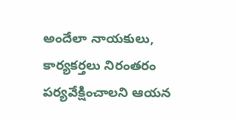అందేలా నాయకులు, కార్యకర్తలు నిరంతరం పర్యవేక్షించాలని ఆయన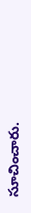సూచించారు.